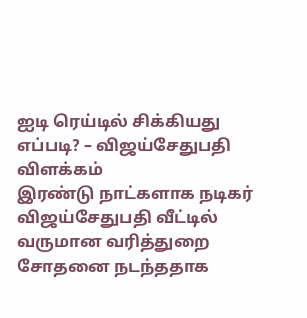ஐடி ரெய்டில் சிக்கியது எப்படி? – விஜய்சேதுபதி விளக்கம்
இரண்டு நாட்களாக நடிகர் விஜய்சேதுபதி வீட்டில் வருமான வரித்துறை சோதனை நடந்ததாக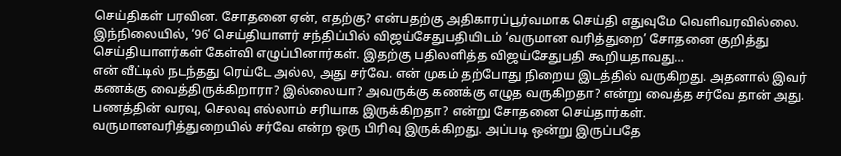செய்திகள் பரவின. சோதனை ஏன், எதற்கு? என்பதற்கு அதிகாரப்பூர்வமாக செய்தி எதுவுமே வெளிவரவில்லை.
இந்நிலையில், ‘96’ செய்தியாளர் சந்திப்பில் விஜய்சேதுபதியிடம் ‘வருமான வரித்துறை’ சோதனை குறித்து செய்தியாளர்கள் கேள்வி எழுப்பினார்கள். இதற்கு பதிலளித்த விஜய்சேதுபதி கூறியதாவது…
என் வீட்டில் நடந்தது ரெய்டே அல்ல, அது சர்வே. என் முகம் தற்போது நிறைய இடத்தில் வருகிறது. அதனால் இவர் கணக்கு வைத்திருக்கிறாரா? இல்லையா? அவருக்கு கணக்கு எழுத வருகிறதா? என்று வைத்த சர்வே தான் அது. பணத்தின் வரவு, செலவு எல்லாம் சரியாக இருக்கிறதா? என்று சோதனை செய்தார்கள்.
வருமானவரித்துறையில் சர்வே என்ற ஒரு பிரிவு இருக்கிறது. அப்படி ஒன்று இருப்பதே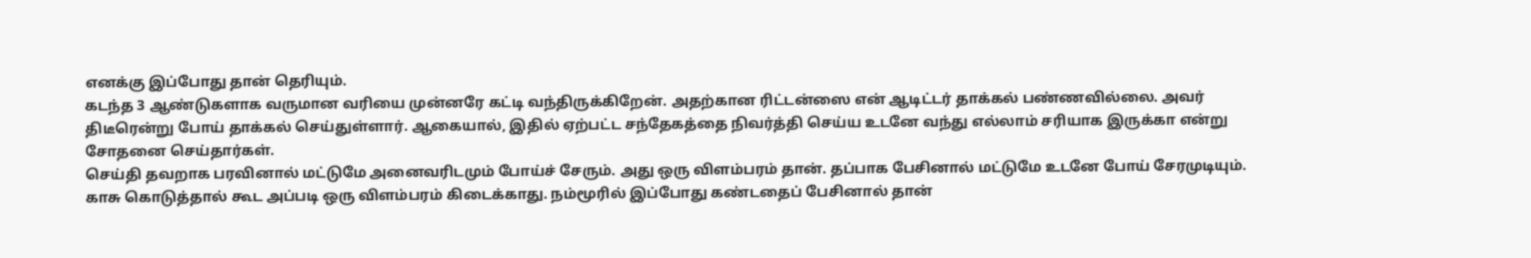எனக்கு இப்போது தான் தெரியும்.
கடந்த 3 ஆண்டுகளாக வருமான வரியை முன்னரே கட்டி வந்திருக்கிறேன். அதற்கான ரிட்டன்ஸை என் ஆடிட்டர் தாக்கல் பண்ணவில்லை. அவர் திடீரென்று போய் தாக்கல் செய்துள்ளார். ஆகையால், இதில் ஏற்பட்ட சந்தேகத்தை நிவர்த்தி செய்ய உடனே வந்து எல்லாம் சரியாக இருக்கா என்று சோதனை செய்தார்கள்.
செய்தி தவறாக பரவினால் மட்டுமே அனைவரிடமும் போய்ச் சேரும். அது ஒரு விளம்பரம் தான். தப்பாக பேசினால் மட்டுமே உடனே போய் சேரமுடியும். காசு கொடுத்தால் கூட அப்படி ஒரு விளம்பரம் கிடைக்காது. நம்மூரில் இப்போது கண்டதைப் பேசினால் தான்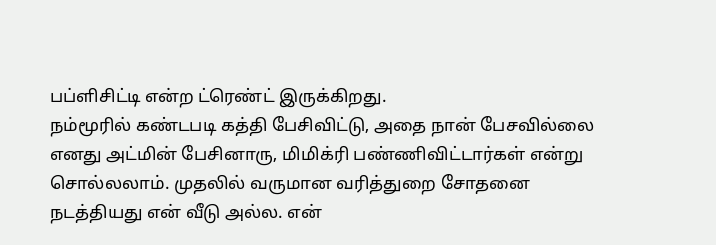பப்ளிசிட்டி என்ற ட்ரெண்ட் இருக்கிறது.
நம்மூரில் கண்டபடி கத்தி பேசிவிட்டு, அதை நான் பேசவில்லை எனது அட்மின் பேசினாரு, மிமிக்ரி பண்ணிவிட்டார்கள் என்று சொல்லலாம். முதலில் வருமான வரித்துறை சோதனை நடத்தியது என் வீடு அல்ல. என்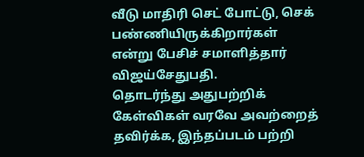வீடு மாதிரி செட் போட்டு, செக் பண்ணியிருக்கிறார்கள் என்று பேசிச் சமாளித்தார் விஜய்சேதுபதி.
தொடர்ந்து அதுபற்றிக் கேள்விகள் வரவே அவற்றைத் தவிர்க்க, இந்தப்படம் பற்றி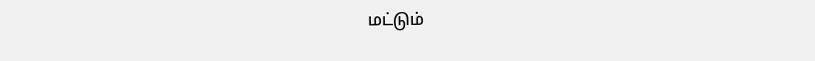மட்டும்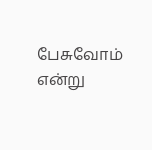பேசுவோம் என்று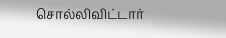சொல்லிவிட்டார்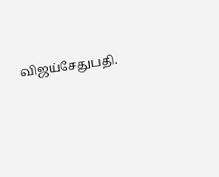விஜய்சேதுபதி.